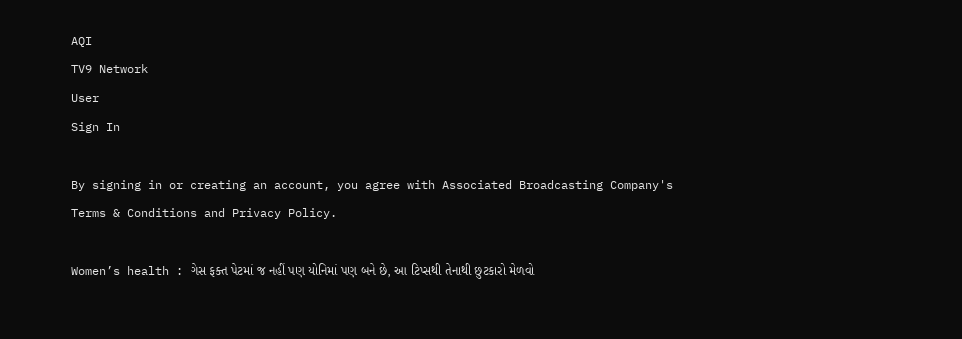AQI
TV9 Network
User
Sign In

By signing in or creating an account, you agree with Associated Broadcasting Company's Terms & Conditions and Privacy Policy.

Women’s health : ગેસ ફક્ત પેટમાં જ નહીં પણ યોનિમાં પણ બને છે, આ ટિપ્સથી તેનાથી છુટકારો મેળવો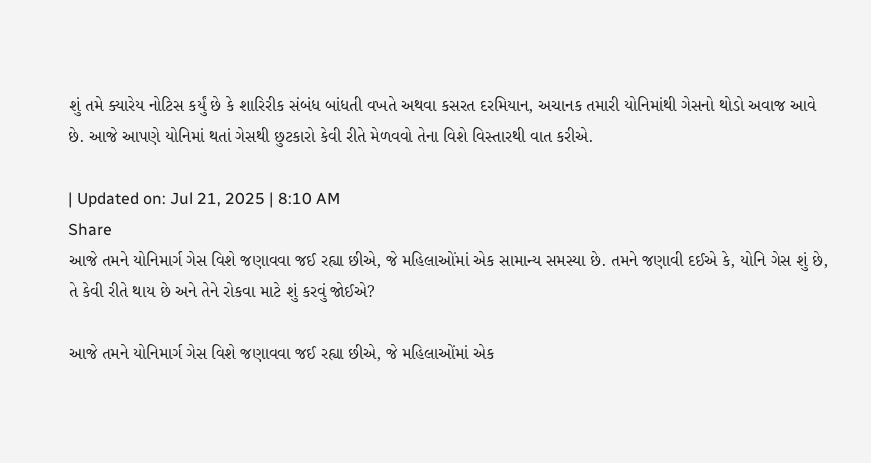શું તમે ક્યારેય નોટિસ કર્યું છે કે શારિરીક સંબંધ બાંધતી વખતે અથવા કસરત દરમિયાન, અચાનક તમારી યોનિમાંથી ગેસનો થોડો અવાજ આવે છે. આજે આપણે યોનિમાં થતાં ગેસથી છુટકારો કેવી રીતે મેળવવો તેના વિશે વિસ્તારથી વાત કરીએ.

| Updated on: Jul 21, 2025 | 8:10 AM
Share
આજે તમને યોનિમાર્ગ ગેસ વિશે જણાવવા જઈ રહ્યા છીએ, જે મહિલાઓંમાં એક સામાન્ય સમસ્યા છે. તમને જણાવી દઈએ કે, યોનિ ગેસ શું છે, તે કેવી રીતે થાય છે અને તેને રોકવા માટે શું કરવું જોઈએ?

આજે તમને યોનિમાર્ગ ગેસ વિશે જણાવવા જઈ રહ્યા છીએ, જે મહિલાઓંમાં એક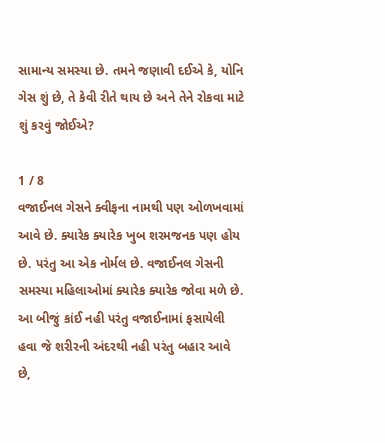સામાન્ય સમસ્યા છે. તમને જણાવી દઈએ કે, યોનિ ગેસ શું છે, તે કેવી રીતે થાય છે અને તેને રોકવા માટે શું કરવું જોઈએ?

1 / 8
વજાઈનલ ગેસને ક્વીફના નામથી પણ ઓળખવામાં આવે છે. ક્યારેક ક્યારેક ખુબ શરમજનક પણ હોય છે. પરંતુ આ એક નોર્મલ છે. વજાઈનલ ગેસની સમસ્યા મહિલાઓમાં ક્યારેક ક્યારેક જોવા મળે છે. આ બીજું કાંઈ નહી પરંતુ વજાઈનામાં ફસાયેલી હવા જે શરીરની અંદરથી નહી પરંતુ બહાર આવે છે,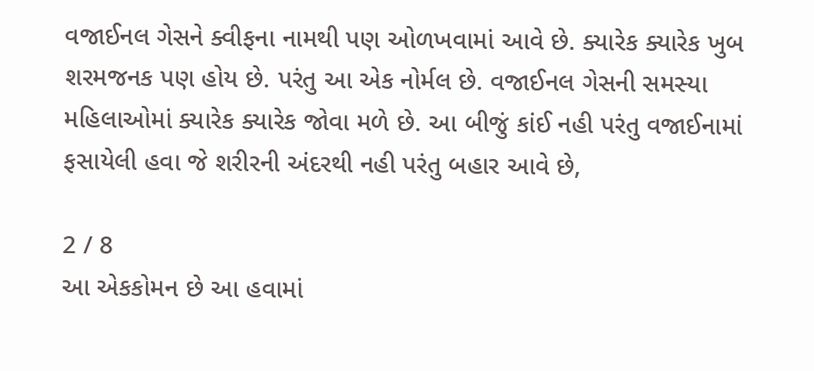વજાઈનલ ગેસને ક્વીફના નામથી પણ ઓળખવામાં આવે છે. ક્યારેક ક્યારેક ખુબ શરમજનક પણ હોય છે. પરંતુ આ એક નોર્મલ છે. વજાઈનલ ગેસની સમસ્યા મહિલાઓમાં ક્યારેક ક્યારેક જોવા મળે છે. આ બીજું કાંઈ નહી પરંતુ વજાઈનામાં ફસાયેલી હવા જે શરીરની અંદરથી નહી પરંતુ બહાર આવે છે,

2 / 8
આ એકકોમન છે આ હવામાં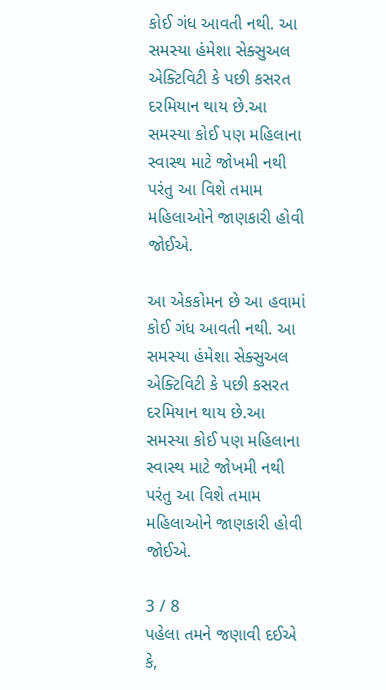કોઈ ગંધ આવતી નથી. આ સમસ્યા હંમેશા સેક્સુઅલ એક્ટિવિટી કે પછી કસરત દરમિયાન થાય છે.આ સમસ્યા કોઈ પણ મહિલાના સ્વાસ્થ માટે જોખમી નથી પરંતુ આ વિશે તમામ મહિલાઓને જાણકારી હોવી જોઈએ.

આ એકકોમન છે આ હવામાં કોઈ ગંધ આવતી નથી. આ સમસ્યા હંમેશા સેક્સુઅલ એક્ટિવિટી કે પછી કસરત દરમિયાન થાય છે.આ સમસ્યા કોઈ પણ મહિલાના સ્વાસ્થ માટે જોખમી નથી પરંતુ આ વિશે તમામ મહિલાઓને જાણકારી હોવી જોઈએ.

3 / 8
પહેલા તમને જણાવી દઈએ કે,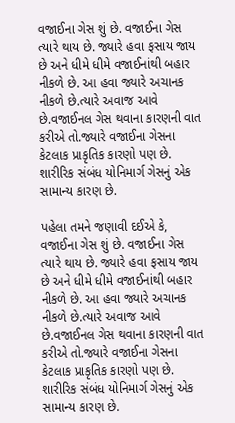વજાઈના ગેસ શું છે. વજાઈના ગેસ ત્યારે થાય છે. જ્યારે હવા ફસાય જાય છે અને ધીમે ધીમે વજાઈનાંથી બહાર નીકળે છે. આ હવા જ્યારે અચાનક નીકળે છે.ત્યારે અવાજ આવે છે.વજાઈનલ ગેસ થવાના કારણની વાત કરીએ તો.જ્યારે વજાઈના ગેસના કેટલાક પ્રાકૃતિક કારણો પણ છે. શારીરિક સંબંધ યોનિમાર્ગ ગેસનું એક સામાન્ય કારણ છે.

પહેલા તમને જણાવી દઈએ કે, વજાઈના ગેસ શું છે. વજાઈના ગેસ ત્યારે થાય છે. જ્યારે હવા ફસાય જાય છે અને ધીમે ધીમે વજાઈનાંથી બહાર નીકળે છે. આ હવા જ્યારે અચાનક નીકળે છે.ત્યારે અવાજ આવે છે.વજાઈનલ ગેસ થવાના કારણની વાત કરીએ તો.જ્યારે વજાઈના ગેસના કેટલાક પ્રાકૃતિક કારણો પણ છે. શારીરિક સંબંધ યોનિમાર્ગ ગેસનું એક સામાન્ય કારણ છે.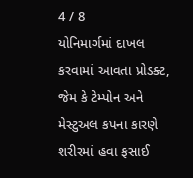4 / 8
યોનિમાર્ગમાં દાખલ કરવામાં આવતા પ્રોડક્ટ, જેમ કે ટેમ્પોન અને મેસ્ટુઅલ કપના કારણે  શરીરમાં હવા ફસાઈ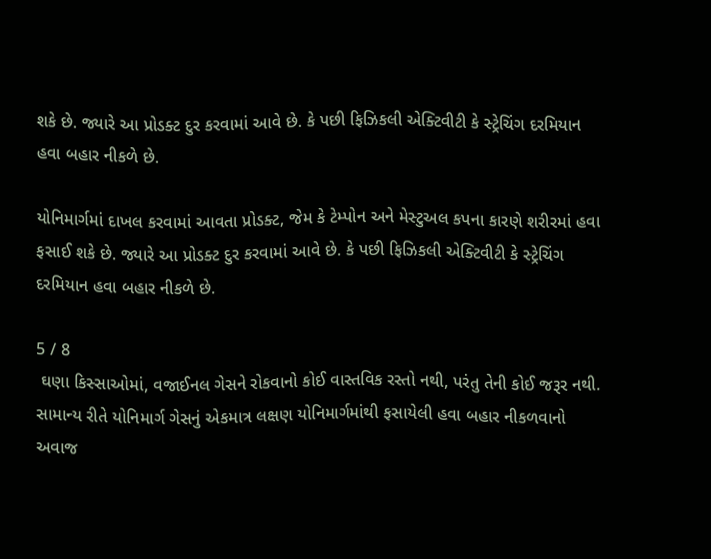શકે છે. જ્યારે આ પ્રોડક્ટ દુર કરવામાં આવે છે. કે પછી ફિઝિકલી એક્ટિવીટી કે સ્ટ્રેચિંગ દરમિયાન હવા બહાર નીકળે છે.

યોનિમાર્ગમાં દાખલ કરવામાં આવતા પ્રોડક્ટ, જેમ કે ટેમ્પોન અને મેસ્ટુઅલ કપના કારણે શરીરમાં હવા ફસાઈ શકે છે. જ્યારે આ પ્રોડક્ટ દુર કરવામાં આવે છે. કે પછી ફિઝિકલી એક્ટિવીટી કે સ્ટ્રેચિંગ દરમિયાન હવા બહાર નીકળે છે.

5 / 8
 ઘણા કિસ્સાઓમાં, વજાઈનલ ગેસને રોકવાનો કોઈ વાસ્તવિક રસ્તો નથી, પરંતુ તેની કોઈ જરૂર નથી. સામાન્ય રીતે યોનિમાર્ગ ગેસનું એકમાત્ર લક્ષણ યોનિમાર્ગમાંથી ફસાયેલી હવા બહાર નીકળવાનો અવાજ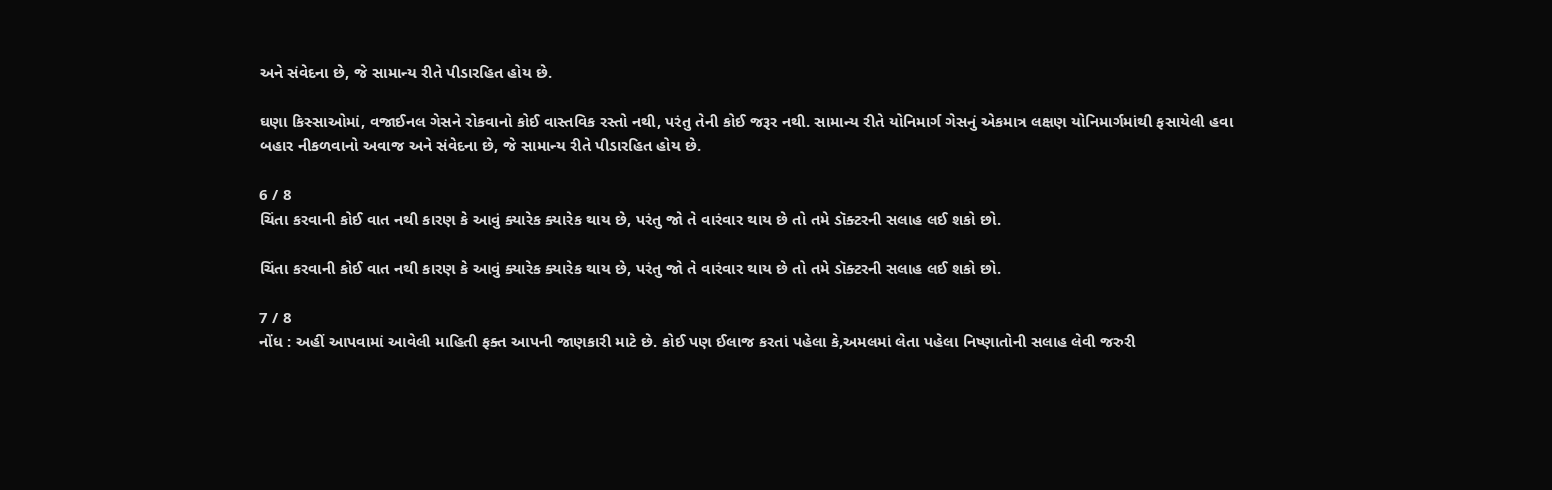અને સંવેદના છે, જે સામાન્ય રીતે પીડારહિત હોય છે.

ઘણા કિસ્સાઓમાં, વજાઈનલ ગેસને રોકવાનો કોઈ વાસ્તવિક રસ્તો નથી, પરંતુ તેની કોઈ જરૂર નથી. સામાન્ય રીતે યોનિમાર્ગ ગેસનું એકમાત્ર લક્ષણ યોનિમાર્ગમાંથી ફસાયેલી હવા બહાર નીકળવાનો અવાજ અને સંવેદના છે, જે સામાન્ય રીતે પીડારહિત હોય છે.

6 / 8
ચિંતા કરવાની કોઈ વાત નથી કારણ કે આવું ક્યારેક ક્યારેક થાય છે, પરંતુ જો તે વારંવાર થાય છે તો તમે ડૉક્ટરની સલાહ લઈ શકો છો.

ચિંતા કરવાની કોઈ વાત નથી કારણ કે આવું ક્યારેક ક્યારેક થાય છે, પરંતુ જો તે વારંવાર થાય છે તો તમે ડૉક્ટરની સલાહ લઈ શકો છો.

7 / 8
નોંધ : અહીં આપવામાં આવેલી માહિતી ફક્ત આપની જાણકારી માટે છે. કોઈ પણ ઈલાજ કરતાં પહેલા કે,અમલમાં લેતા પહેલા નિષ્ણાતોની સલાહ લેવી જરુરી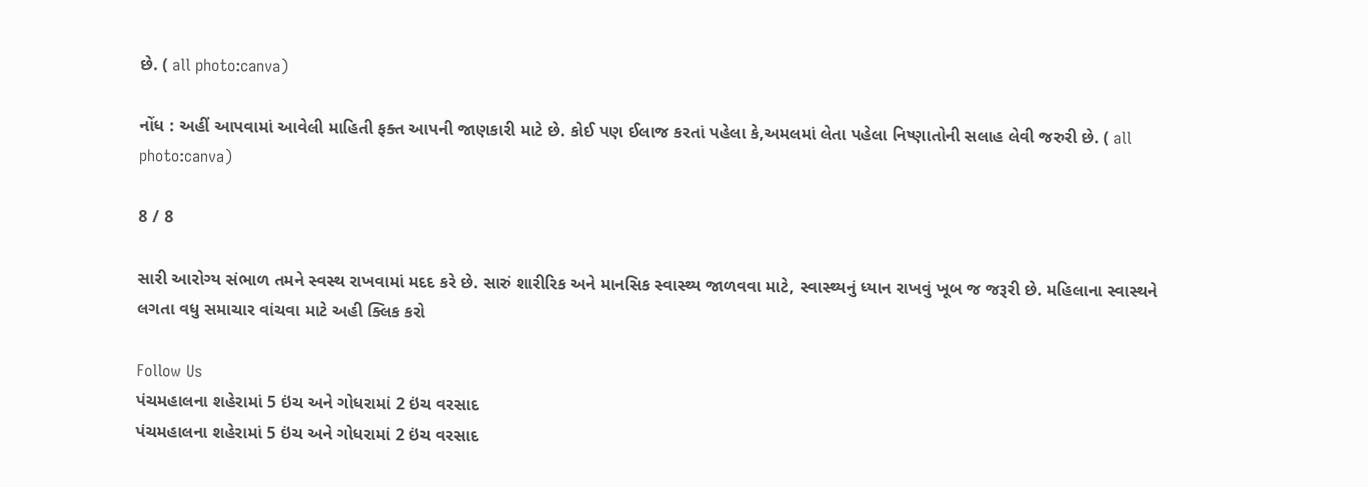છે. ( all photo:canva)

નોંધ : અહીં આપવામાં આવેલી માહિતી ફક્ત આપની જાણકારી માટે છે. કોઈ પણ ઈલાજ કરતાં પહેલા કે,અમલમાં લેતા પહેલા નિષ્ણાતોની સલાહ લેવી જરુરી છે. ( all photo:canva)

8 / 8

સારી આરોગ્ય સંભાળ તમને સ્વસ્થ રાખવામાં મદદ કરે છે. સારું શારીરિક અને માનસિક સ્વાસ્થ્ય જાળવવા માટે, સ્વાસ્થ્યનું ધ્યાન રાખવું ખૂબ જ જરૂરી છે. મહિલાના સ્વાસ્થને લગતા વધુ સમાચાર વાંચવા માટે અહી ક્લિક કરો

Follow Us
પંચમહાલના શહેરામાં 5 ઇંચ અને ગોધરામાં 2 ઇંચ વરસાદ
પંચમહાલના શહેરામાં 5 ઇંચ અને ગોધરામાં 2 ઇંચ વરસાદ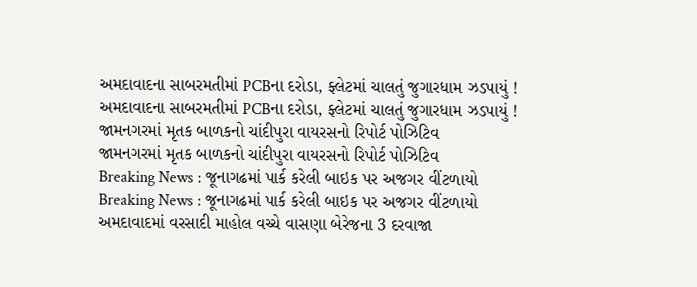અમદાવાદના સાબરમતીમાં PCBના દરોડા, ફ્લેટમાં ચાલતું જુગારધામ ઝડપાયું !
અમદાવાદના સાબરમતીમાં PCBના દરોડા, ફ્લેટમાં ચાલતું જુગારધામ ઝડપાયું !
જામનગરમાં મૃતક બાળકનો ચાંદીપુરા વાયરસનો રિપોર્ટ પોઝિટિવ
જામનગરમાં મૃતક બાળકનો ચાંદીપુરા વાયરસનો રિપોર્ટ પોઝિટિવ
Breaking News : જૂનાગઢમાં પાર્ક કરેલી બાઇક પર અજગર વીંટળાયો
Breaking News : જૂનાગઢમાં પાર્ક કરેલી બાઇક પર અજગર વીંટળાયો
અમદાવાદમાં વરસાદી માહોલ વચ્ચે વાસણા બેરેજના 3 દરવાજા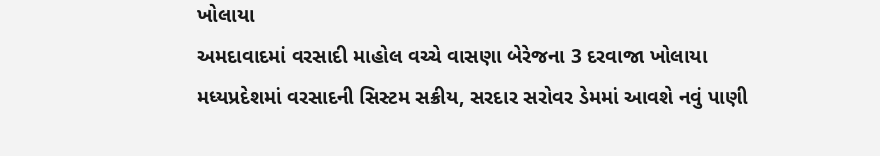ખોલાયા
અમદાવાદમાં વરસાદી માહોલ વચ્ચે વાસણા બેરેજના 3 દરવાજા ખોલાયા
મધ્યપ્રદેશમાં વરસાદની સિસ્ટમ સક્રીય, સરદાર સરોવર ડેમમાં આવશે નવું પાણી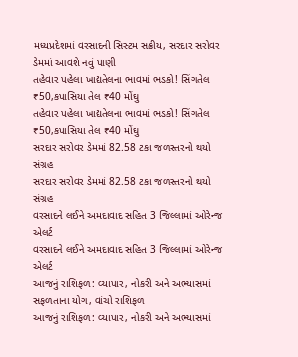મધ્યપ્રદેશમાં વરસાદની સિસ્ટમ સક્રીય, સરદાર સરોવર ડેમમાં આવશે નવું પાણી
તહેવાર પહેલા ખાદ્યતેલના ભાવમાં ભડકો! સિંગતેલ ₹50,કપાસિયા તેલ ₹40 મોંઘુ
તહેવાર પહેલા ખાદ્યતેલના ભાવમાં ભડકો! સિંગતેલ ₹50,કપાસિયા તેલ ₹40 મોંઘુ
સરદાર સરોવર ડેમમાં 82.58 ટકા જળસ્તરનો થયો સંગ્રહ
સરદાર સરોવર ડેમમાં 82.58 ટકા જળસ્તરનો થયો સંગ્રહ
વરસાદને લઈને અમદાવાદ સહિત 3 જિલ્લામાં ઓરેન્જ એલર્ટ
વરસાદને લઈને અમદાવાદ સહિત 3 જિલ્લામાં ઓરેન્જ એલર્ટ
આજનું રાશિફળ: વ્યાપાર, નોકરી અને અભ્યાસમાં સફળતાના યોગ, વાંચો રાશિફળ
આજનું રાશિફળ: વ્યાપાર, નોકરી અને અભ્યાસમાં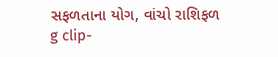સફળતાના યોગ, વાંચો રાશિફળ
g clip-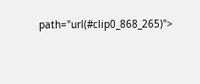path="url(#clip0_868_265)">